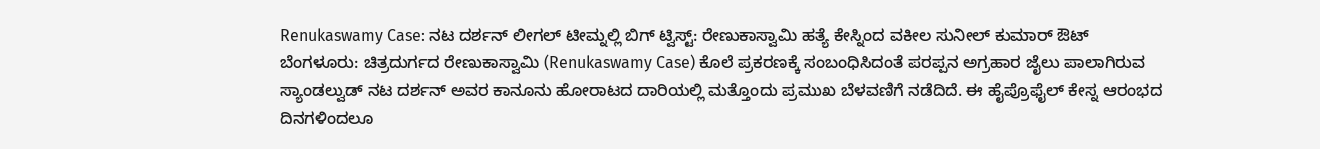Renukaswamy Case: ನಟ ದರ್ಶನ್ ಲೀಗಲ್ ಟೀಮ್ನಲ್ಲಿ ಬಿಗ್ ಟ್ವಿಸ್ಟ್: ರೇಣುಕಾಸ್ವಾಮಿ ಹತ್ಯೆ ಕೇಸ್ನಿಂದ ವಕೀಲ ಸುನೀಲ್ ಕುಮಾರ್ ಔಟ್
ಬೆಂಗಳೂರು: ಚಿತ್ರದುರ್ಗದ ರೇಣುಕಾಸ್ವಾಮಿ (Renukaswamy Case) ಕೊಲೆ ಪ್ರಕರಣಕ್ಕೆ ಸಂಬಂಧಿಸಿದಂತೆ ಪರಪ್ಪನ ಅಗ್ರಹಾರ ಜೈಲು ಪಾಲಾಗಿರುವ ಸ್ಯಾಂಡಲ್ವುಡ್ ನಟ ದರ್ಶನ್ ಅವರ ಕಾನೂನು ಹೋರಾಟದ ದಾರಿಯಲ್ಲಿ ಮತ್ತೊಂದು ಪ್ರಮುಖ ಬೆಳವಣಿಗೆ ನಡೆದಿದೆ. ಈ ಹೈಪ್ರೊಫೈಲ್ ಕೇಸ್ನ ಆರಂಭದ ದಿನಗಳಿಂದಲೂ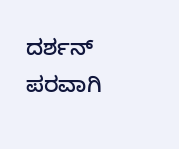ದರ್ಶನ್ ಪರವಾಗಿ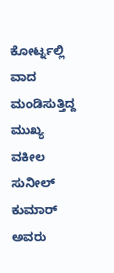ಕೋರ್ಟ್ನಲ್ಲಿ ವಾದ ಮಂಡಿಸುತ್ತಿದ್ದ ಮುಖ್ಯ ವಕೀಲ ಸುನೀಲ್ ಕುಮಾರ್ ಅವರು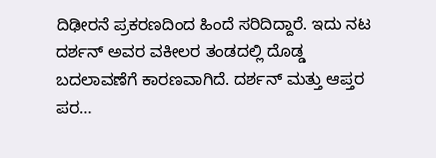ದಿಢೀರನೆ ಪ್ರಕರಣದಿಂದ ಹಿಂದೆ ಸರಿದಿದ್ದಾರೆ. ಇದು ನಟ ದರ್ಶನ್ ಅವರ ವಕೀಲರ ತಂಡದಲ್ಲಿ ದೊಡ್ಡ ಬದಲಾವಣೆಗೆ ಕಾರಣವಾಗಿದೆ. ದರ್ಶನ್ ಮತ್ತು ಆಪ್ತರ ಪರ…